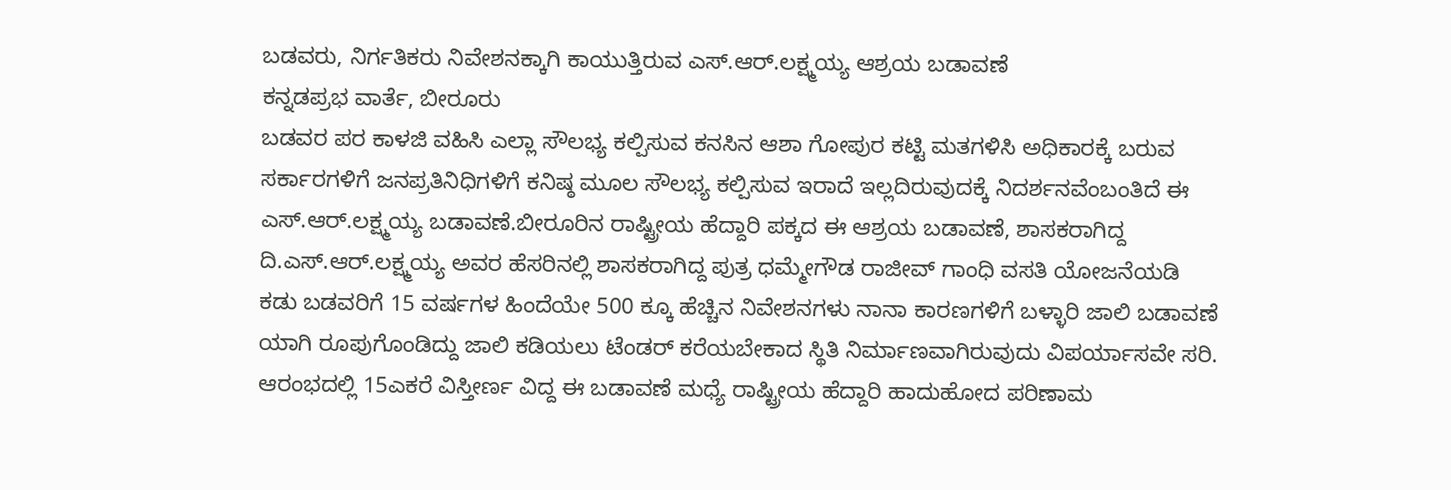ಬಡವರು, ನಿರ್ಗತಿಕರು ನಿವೇಶನಕ್ಕಾಗಿ ಕಾಯುತ್ತಿರುವ ಎಸ್.ಆರ್.ಲಕ್ಷ್ಮಯ್ಯ ಆಶ್ರಯ ಬಡಾವಣೆ
ಕನ್ನಡಪ್ರಭ ವಾರ್ತೆ, ಬೀರೂರು
ಬಡವರ ಪರ ಕಾಳಜಿ ವಹಿಸಿ ಎಲ್ಲಾ ಸೌಲಭ್ಯ ಕಲ್ಪಿಸುವ ಕನಸಿನ ಆಶಾ ಗೋಪುರ ಕಟ್ಟಿ ಮತಗಳಿಸಿ ಅಧಿಕಾರಕ್ಕೆ ಬರುವ ಸರ್ಕಾರಗಳಿಗೆ ಜನಪ್ರತಿನಿಧಿಗಳಿಗೆ ಕನಿಷ್ಠ ಮೂಲ ಸೌಲಭ್ಯ ಕಲ್ಪಿಸುವ ಇರಾದೆ ಇಲ್ಲದಿರುವುದಕ್ಕೆ ನಿದರ್ಶನವೆಂಬಂತಿದೆ ಈ ಎಸ್.ಆರ್.ಲಕ್ಷ್ಮಯ್ಯ ಬಡಾವಣೆ.ಬೀರೂರಿನ ರಾಷ್ಟ್ರೀಯ ಹೆದ್ದಾರಿ ಪಕ್ಕದ ಈ ಆಶ್ರಯ ಬಡಾವಣೆ, ಶಾಸಕರಾಗಿದ್ದ ದಿ.ಎಸ್.ಆರ್.ಲಕ್ಷ್ಮಯ್ಯ ಅವರ ಹೆಸರಿನಲ್ಲಿ ಶಾಸಕರಾಗಿದ್ದ ಪುತ್ರ ಧಮ್ಮೇಗೌಡ ರಾಜೀವ್ ಗಾಂಧಿ ವಸತಿ ಯೋಜನೆಯಡಿ ಕಡು ಬಡವರಿಗೆ 15 ವರ್ಷಗಳ ಹಿಂದೆಯೇ 500 ಕ್ಕೂ ಹೆಚ್ಚಿನ ನಿವೇಶನಗಳು ನಾನಾ ಕಾರಣಗಳಿಗೆ ಬಳ್ಳಾರಿ ಜಾಲಿ ಬಡಾವಣೆ ಯಾಗಿ ರೂಪುಗೊಂಡಿದ್ದು ಜಾಲಿ ಕಡಿಯಲು ಟೆಂಡರ್ ಕರೆಯಬೇಕಾದ ಸ್ಥಿತಿ ನಿರ್ಮಾಣವಾಗಿರುವುದು ವಿಪರ್ಯಾಸವೇ ಸರಿ.
ಆರಂಭದಲ್ಲಿ 15ಎಕರೆ ವಿಸ್ತೀರ್ಣ ವಿದ್ದ ಈ ಬಡಾವಣೆ ಮಧ್ಯೆ ರಾಷ್ಟ್ರೀಯ ಹೆದ್ದಾರಿ ಹಾದುಹೋದ ಪರಿಣಾಮ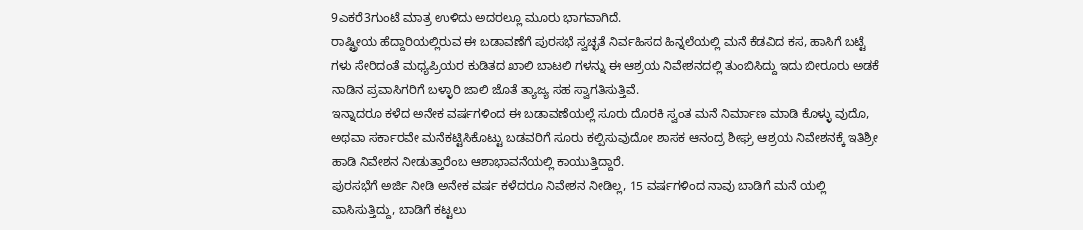9ಎಕರೆ3ಗುಂಟೆ ಮಾತ್ರ ಉಳಿದು ಅದರಲ್ಲೂ ಮೂರು ಭಾಗವಾಗಿದೆ.
ರಾಷ್ಟ್ರೀಯ ಹೆದ್ದಾರಿಯಲ್ಲಿರುವ ಈ ಬಡಾವಣೆಗೆ ಪುರಸಭೆ ಸ್ವಚ್ಛತೆ ನಿರ್ವಹಿಸದ ಹಿನ್ನಲೆಯಲ್ಲಿ ಮನೆ ಕೆಡವಿದ ಕಸ, ಹಾಸಿಗೆ ಬಟ್ಟೆ ಗಳು ಸೇರಿದಂತೆ ಮಧ್ಯಪ್ರಿಯರ ಕುಡಿತದ ಖಾಲಿ ಬಾಟಲಿ ಗಳನ್ನು ಈ ಆಶ್ರಯ ನಿವೇಶನದಲ್ಲಿ ತುಂಬಿಸಿದ್ದು ಇದು ಬೀರೂರು ಅಡಕೆ ನಾಡಿನ ಪ್ರವಾಸಿಗರಿಗೆ ಬಳ್ಳಾರಿ ಜಾಲಿ ಜೊತೆ ತ್ಯಾಜ್ಯ ಸಹ ಸ್ವಾಗತಿಸುತ್ತಿವೆ.
ಇನ್ನಾದರೂ ಕಳೆದ ಅನೇಕ ವರ್ಷಗಳಿಂದ ಈ ಬಡಾವಣೆಯಲ್ಲೆ ಸೂರು ದೊರಕಿ ಸ್ವಂತ ಮನೆ ನಿರ್ಮಾಣ ಮಾಡಿ ಕೊಳ್ಳು ವುದೊ, ಅಥವಾ ಸರ್ಕಾರವೇ ಮನೆಕಟ್ಟಿಸಿಕೊಟ್ಟು ಬಡವರಿಗೆ ಸೂರು ಕಲ್ಪಿಸುವುದೋ ಶಾಸಕ ಆನಂದ್ರ ಶೀಘ್ರ ಆಶ್ರಯ ನಿವೇಶನಕ್ಕೆ ಇತಿಶ್ರೀ ಹಾಡಿ ನಿವೇಶನ ನೀಡುತ್ತಾರೆಂಬ ಆಶಾಭಾವನೆಯಲ್ಲಿ ಕಾಯುತ್ತಿದ್ದಾರೆ.
ಪುರಸಭೆಗೆ ಅರ್ಜಿ ನೀಡಿ ಅನೇಕ ವರ್ಷ ಕಳೆದರೂ ನಿವೇಶನ ನೀಡಿಲ್ಲ, 15 ವರ್ಷಗಳಿಂದ ನಾವು ಬಾಡಿಗೆ ಮನೆ ಯಲ್ಲಿ ವಾಸಿಸುತ್ತಿದ್ದು, ಬಾಡಿಗೆ ಕಟ್ಟಲು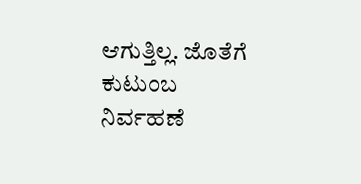ಆಗುತ್ತಿಲ್ಲ. ಜೊತೆಗೆ ಕುಟುಂಬ ನಿರ್ವಹಣೆ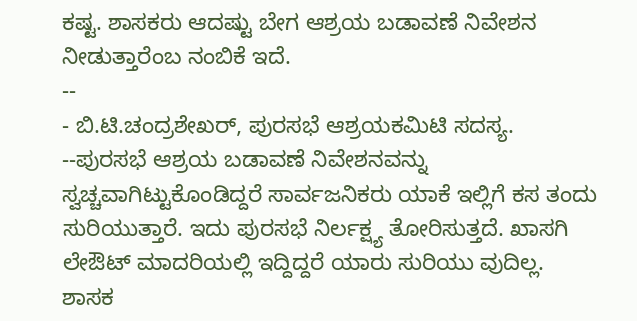ಕಷ್ಟ. ಶಾಸಕರು ಆದಷ್ಟು ಬೇಗ ಆಶ್ರಯ ಬಡಾವಣೆ ನಿವೇಶನ ನೀಡುತ್ತಾರೆಂಬ ನಂಬಿಕೆ ಇದೆ.
--
- ಬಿ.ಟಿ.ಚಂದ್ರಶೇಖರ್, ಪುರಸಭೆ ಆಶ್ರಯಕಮಿಟಿ ಸದಸ್ಯ.
--ಪುರಸಭೆ ಆಶ್ರಯ ಬಡಾವಣೆ ನಿವೇಶನವನ್ನು ಸ್ವಚ್ಚವಾಗಿಟ್ಟುಕೊಂಡಿದ್ದರೆ ಸಾರ್ವಜನಿಕರು ಯಾಕೆ ಇಲ್ಲಿಗೆ ಕಸ ತಂದು ಸುರಿಯುತ್ತಾರೆ. ಇದು ಪುರಸಭೆ ನಿರ್ಲಕ್ಷ್ಯ ತೋರಿಸುತ್ತದೆ. ಖಾಸಗಿ ಲೇಔಟ್ ಮಾದರಿಯಲ್ಲಿ ಇದ್ದಿದ್ದರೆ ಯಾರು ಸುರಿಯು ವುದಿಲ್ಲ. ಶಾಸಕ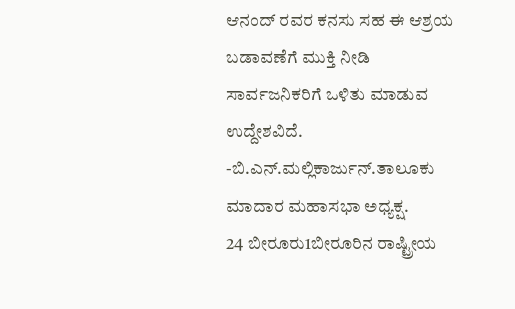ಆನಂದ್ ರವರ ಕನಸು ಸಹ ಈ ಆಶ್ರಯ ಬಡಾವಣೆಗೆ ಮುಕ್ತಿ ನೀಡಿ ಸಾರ್ವಜನಿಕರಿಗೆ ಒಳಿತು ಮಾಡುವ ಉದ್ದೇಶವಿದೆ.
-ಬಿ.ಎನ್.ಮಲ್ಲಿಕಾರ್ಜುನ್.ತಾಲೂಕು ಮಾದಾರ ಮಹಾಸಭಾ ಅಧ್ಯಕ್ಷ.
24 ಬೀರೂರು1ಬೀರೂರಿನ ರಾಷ್ಟ್ರೀಯ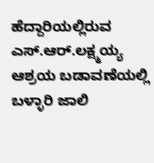ಹೆದ್ದಾರಿಯಲ್ಲಿರುವ ಎಸ್.ಆರ್.ಲಕ್ಷ್ಮಯ್ಯ ಆಶ್ರಯ ಬಡಾವಣೆಯಲ್ಲಿ ಬಳ್ಳಾರಿ ಜಾಲಿ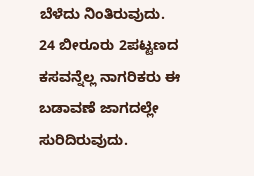ಬೆಳೆದು ನಿಂತಿರುವುದು.
24 ಬೀರೂರು 2ಪಟ್ಟಣದ ಕಸವನ್ನೆಲ್ಲ ನಾಗರಿಕರು ಈ ಬಡಾವಣೆ ಜಾಗದಲ್ಲೇ ಸುರಿದಿರುವುದು.